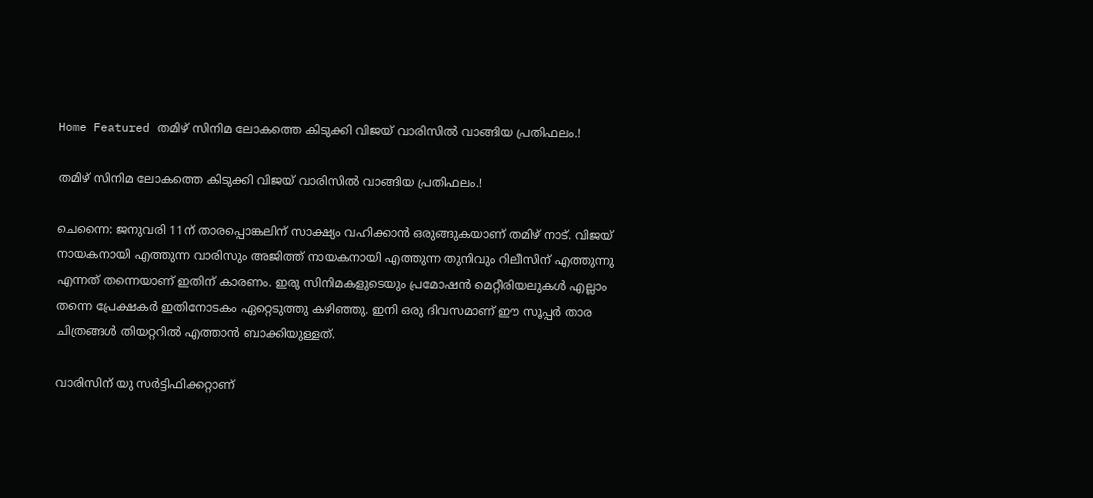Home Featured തമിഴ് സിനിമ ലോകത്തെ കിടുക്കി വിജയ് വാരിസില്‍ വാങ്ങിയ പ്രതിഫലം.!

തമിഴ് സിനിമ ലോകത്തെ കിടുക്കി വിജയ് വാരിസില്‍ വാങ്ങിയ പ്രതിഫലം.!

ചെന്നൈ: ജനുവരി 11ന് താരപ്പൊങ്കലിന് സാക്ഷ്യം വഹിക്കാൻ ഒരുങ്ങുകയാണ് തമിഴ് നാട്. വിജയ് നായകനായി എത്തുന്ന വാരിസും അജിത്ത് നായകനായി എത്തുന്ന തുനിവും റിലീസിന് എത്തുന്നു എന്നത് തന്നെയാണ് ഇതിന് കാരണം. ഇരു സിനിമകളുടെയും പ്രമോഷൻ മെറ്റീരിയലുകൾ എല്ലാം തന്നെ പ്രേക്ഷകർ ഇതിനോടകം ഏറ്റെടുത്തു കഴിഞ്ഞു. ഇനി ഒരു ദിവസമാണ് ഈ സൂപ്പർ താര ചിത്രങ്ങൾ തിയറ്ററിൽ എത്താൻ ബാക്കിയുള്ളത്.

വാരിസിന് യു സർട്ടിഫിക്കറ്റാണ്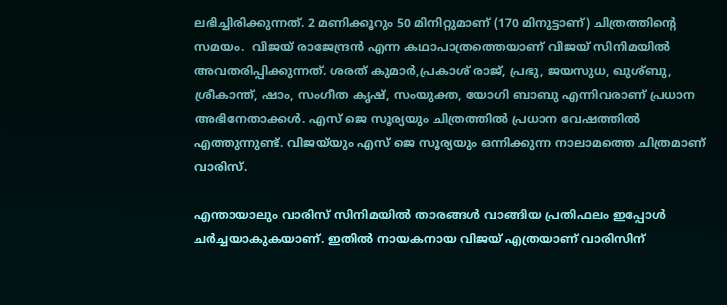ലഭിച്ചിരിക്കുന്നത്. 2 മണിക്കൂറും 50 മിനിറ്റുമാണ് (170 മിനുട്ടാണ്) ചിത്രത്തിന്റെ സമയം.  വിജയ് രാജേന്ദ്രൻ എന്ന കഥാപാത്രത്തെയാണ് വിജയ് സിനിമയിൽ അവതരിപ്പിക്കുന്നത്. ശരത് കുമാർ,പ്രകാശ് രാജ്, പ്രഭു, ജയസുധ, ഖുശ്ബു, ശ്രീകാന്ത്, ഷാം, സംഗീത കൃഷ്, സംയുക്ത, യോഗി ബാബു എന്നിവരാണ് പ്രധാന അഭിനേതാക്കൾ. എസ് ജെ സൂര്യയും ചിത്രത്തിൽ പ്രധാന വേഷത്തിൽ എത്തുന്നുണ്ട്. വിജയ്‌യും എസ് ജെ സൂര്യയും ഒന്നിക്കുന്ന നാലാമത്തെ ചിത്രമാണ് വാരിസ്.

എന്തായാലും വാരിസ് സിനിമയില്‍ താരങ്ങള്‍ വാങ്ങിയ പ്രതിഫലം ഇപ്പോള്‍ ചര്‍ച്ചയാകുകയാണ്. ഇതില്‍ നായകനായ വിജയ് എത്രയാണ് വാരിസിന്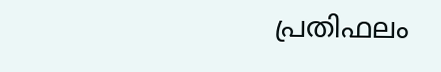പ്രതിഫലം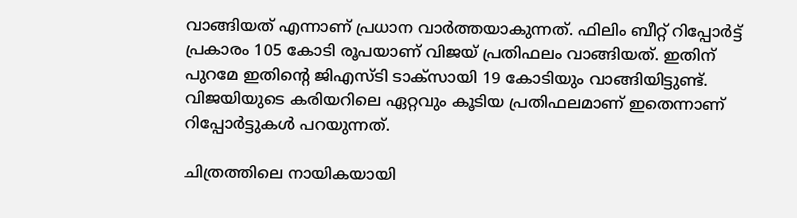വാങ്ങിയത് എന്നാണ് പ്രധാന വാര്‍ത്തയാകുന്നത്. ഫിലിം ബീറ്റ് റിപ്പോര്‍ട്ട് പ്രകാരം 105 കോടി രൂപയാണ് വിജയ് പ്രതിഫലം വാങ്ങിയത്. ഇതിന് പുറമേ ഇതിന്‍റെ ജിഎസ്ടി ടാക്സായി 19 കോടിയും വാങ്ങിയിട്ടുണ്ട്. വിജയിയുടെ കരിയറിലെ ഏറ്റവും കൂടിയ പ്രതിഫലമാണ് ഇതെന്നാണ് റിപ്പോര്‍ട്ടുകള്‍ പറയുന്നത്.

ചിത്രത്തിലെ നായികയായി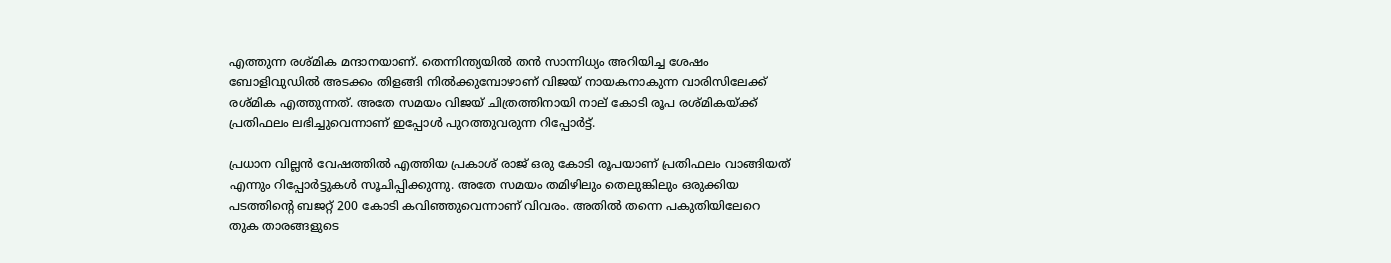എത്തുന്ന രശ്മിക മന്ദാനയാണ്. തെന്നിന്ത്യയില്‍ തന്‍ സാന്നിധ്യം അറിയിച്ച ശേഷം ബോളിവുഡില്‍ അടക്കം തിളങ്ങി നില്‍ക്കുമ്പോഴാണ് വിജയ് നായകനാകുന്ന വാരിസിലേക്ക് രശ്മിക എത്തുന്നത്. അതേ സമയം വിജയ് ചിത്രത്തിനായി നാല് കോടി രൂപ രശ്മികയ്ക്ക് പ്രതിഫലം ലഭിച്ചുവെന്നാണ് ഇപ്പോള്‍ പുറത്തുവരുന്ന റിപ്പോര്‍ട്ട്.

പ്രധാന വില്ലന്‍ വേഷത്തില്‍ എത്തിയ പ്രകാശ് രാജ് ഒരു കോടി രൂപയാണ് പ്രതിഫലം വാങ്ങിയത് എന്നും റിപ്പോര്‍ട്ടുകള്‍ സൂചിപ്പിക്കുന്നു. അതേ സമയം തമിഴിലും തെലുങ്കിലും ഒരുക്കിയ പടത്തിന്‍റെ ബജറ്റ് 200 കോടി കവിഞ്ഞുവെന്നാണ് വിവരം. അതില്‍ തന്നെ പകുതിയിലേറെ തുക താരങ്ങളുടെ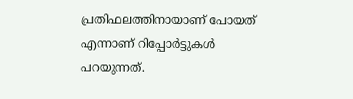പ്രതിഫലത്തിനായാണ് പോയത് എന്നാണ് റിപ്പോര്‍ട്ടുകള്‍ പറയുന്നത്.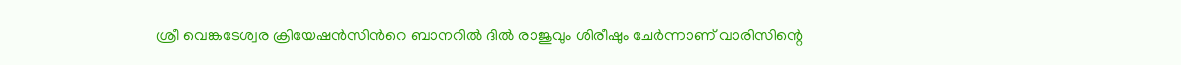ശ്രീ വെങ്കടേശ്വര ക്രിയേഷന്‍സിന്‍റെ ബാനറില്‍ ദില്‍ രാജുവും ശിരീഷും ചേര്‍ന്നാണ് വാരിസിന്റെ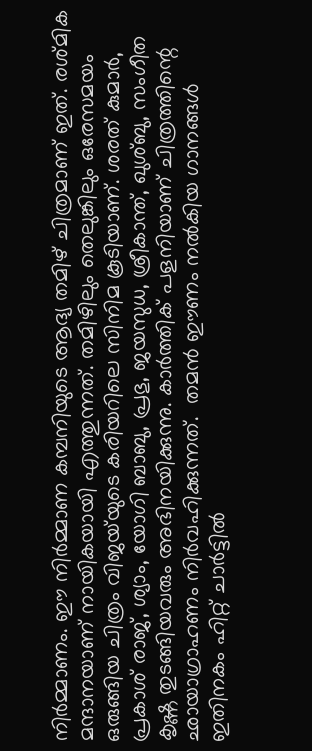നിര്‍മ്മാണം. ഈ നിര്‍മ്മാണ കമ്പനിയുടെ ആദ്യ തമിഴ് ചിത്രമാണ് ഇത്. രശ്മിക മന്ദാനയാണ് നായികയായി എത്തുന്നത്. തമിഴിലും തെലുങ്കിലും ഒരേസമയം ഒരുങ്ങിയ ചിത്രം വിജയ്‍യുടെ കരിയറിലെ സിനിമ കൂടിയാണ്. ശരത് കുമാര്‍, പ്രകാശ് രാജ്, ശ്യാം, യോഗി ബാബു, പ്രഭു, ജയസുധ, ശ്രീകാന്ത്, ഖുശ്ബു, സംഗീത കൃഷ്ണ തുടങ്ങിയവരും അഭിനയിക്കുന്നു. കാര്‍ത്തിക് പളനിയാണ് ചിത്രത്തിന്റെ ഛായാഗ്രാഹണം നിര്‍വഹിക്കുന്നത്.  തമന്‍ ഈണം നല്‍കിയ ഗാനങ്ങള്‍ ഇതിനകം ഹിറ്റ് ചാര്‍ട്ടില്‍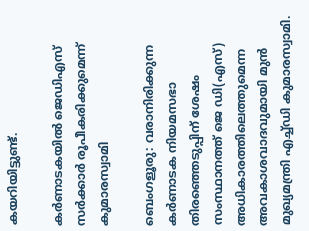കയറിയിട്ടുണ്ട്.

കര്‍ണാടകയില്‍ ജെഡിഎസ് സര്‍ക്കാര്‍ രൂപീകരിക്കുമെന്ന് കുമാരസ്വാമി

ബെംഗളൂരു: വരാനിരിക്കുന്ന കര്‍ണാടക നിയമസഭാ തിരഞ്ഞെടുപ്പിന് ശേഷം സംസ്ഥാനത്ത് ജെ ഡി(എസ്) അധികാരത്തിലെത്തുമെന്ന അവകാശവാദവുമായി മുന്‍ മുഖ്യമന്ത്രി എച്ച്‌ഡി കുമാരസ്വാമി.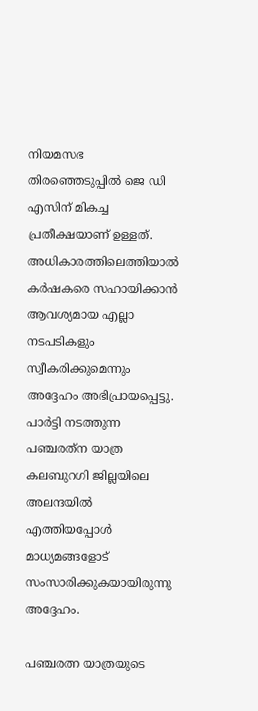നിയമസഭ തിരഞ്ഞെടുപ്പില്‍ ജെ ഡി എസിന് മികച്ച പ്രതീക്ഷയാണ് ഉള്ളത്. അധികാരത്തിലെത്തിയാല്‍ കര്‍ഷകരെ സഹായിക്കാന്‍ ആവശ്യമായ എല്ലാ നടപടികളും സ്വീകരിക്കുമെന്നും അദ്ദേഹം അഭിപ്രായപ്പെട്ടു. പാര്‍ട്ടി നടത്തുന്ന പഞ്ചരത്‌ന യാത്ര കലബുറഗി ജില്ലയിലെ അലന്ദയില്‍ എത്തിയപ്പോള്‍ മാധ്യമങ്ങളോട് സംസാരിക്കുകയായിരുന്നു അദ്ദേഹം.

പഞ്ചരത്ന യാത്രയുടെ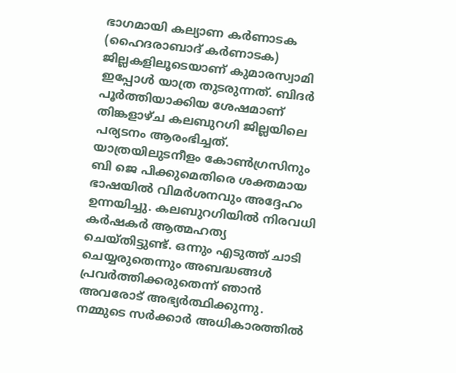ഭാഗമായി കല്യാണ കര്‍ണാടക (ഹൈദരാബാദ് കര്‍ണാടക) ജില്ലകളിലൂടെയാണ് കുമാരസ്വാമി ഇപ്പോള്‍ യാത്ര തുടരുന്നത്. ബിദര്‍ പൂര്‍ത്തിയാക്കിയ ശേഷമാണ് തിങ്കളാഴ്ച കലബുറഗി ജില്ലയിലെ പര്യടനം ആരംഭിച്ചത്. യാത്രയിലുടനീളം കോണ്‍ഗ്രസിനും ബി ജെ പിക്കുമെതിരെ ശക്തമായ ഭാഷയില്‍ വിമര്‍ശനവും അദ്ദേഹം ഉന്നയിച്ചു. കലബുറഗിയില്‍ നിരവധി കര്‍ഷകര്‍ ആത്മഹത്യ ചെയ്തിട്ടുണ്ട്. ഒന്നും എടുത്ത് ചാടി ചെയ്യരുതെന്നും അബദ്ധങ്ങള്‍ പ്രവര്‍ത്തിക്കരുതെന്ന് ഞാന്‍ അവരോട് അഭ്യര്‍ത്ഥിക്കുന്നു. നമ്മുടെ സര്‍ക്കാര്‍ അധികാരത്തില്‍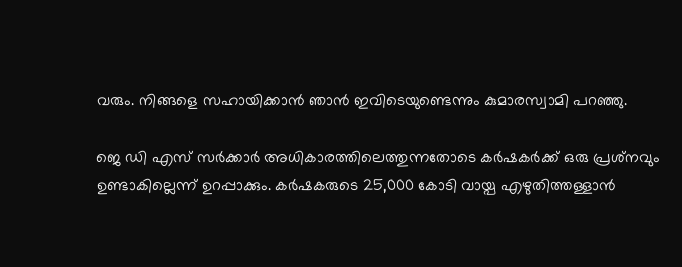വരും. നിങ്ങളെ സഹായിക്കാന്‍ ഞാന്‍ ഇവിടെയുണ്ടെന്നും കുമാരസ്വാമി പറഞ്ഞു.

ജെ ഡി എസ് സര്‍ക്കാര്‍ അധികാരത്തിലെത്തുന്നതോടെ കര്‍ഷകര്‍ക്ക് ഒരു പ്രശ്‌നവും ഉണ്ടാകില്ലെന്ന് ഉറപ്പാക്കും. കര്‍ഷകരുടെ 25,000 കോടി വായ്പ എഴുതിത്തള്ളാന്‍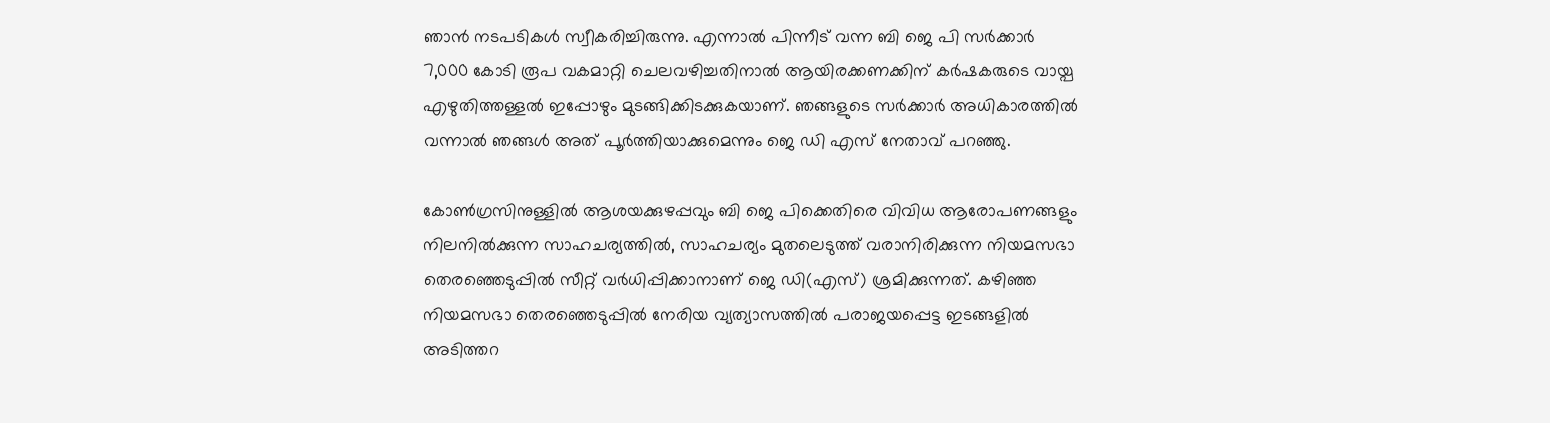ഞാന്‍ നടപടികള്‍ സ്വീകരിച്ചിരുന്നു. എന്നാല്‍ പിന്നീട് വന്ന ബി ജെ പി സര്‍ക്കാര്‍ 7,000 കോടി രൂപ വകമാറ്റി ചെലവഴിച്ചതിനാല്‍ ആയിരക്കണക്കിന് കര്‍ഷകരുടെ വായ്പ എഴുതിത്തള്ളല്‍ ഇപ്പോഴും മുടങ്ങിക്കിടക്കുകയാണ്. ഞങ്ങളുടെ സര്‍ക്കാര്‍ അധികാരത്തില്‍ വന്നാല്‍ ഞങ്ങള്‍ അത് പൂര്‍ത്തിയാക്കുമെന്നും ജെ ഡി എസ് നേതാവ് പറഞ്ഞു.

കോണ്‍ഗ്രസിനുള്ളില്‍ ആശയക്കുഴപ്പവും ബി ജെ പിക്കെതിരെ വിവിധ ആരോപണങ്ങളും നിലനില്‍ക്കുന്ന സാഹചര്യത്തില്‍, സാഹചര്യം മുതലെടുത്ത് വരാനിരിക്കുന്ന നിയമസഭാ തെരഞ്ഞെടുപ്പില്‍ സീറ്റ് വര്‍ധിപ്പിക്കാനാണ് ജെ ഡി(എസ്) ശ്രമിക്കുന്നത്. കഴിഞ്ഞ നിയമസഭാ തെരഞ്ഞെടുപ്പില്‍ നേരിയ വ്യത്യാസത്തില്‍ പരാജയപ്പെട്ട ഇടങ്ങളില്‍ അടിത്തറ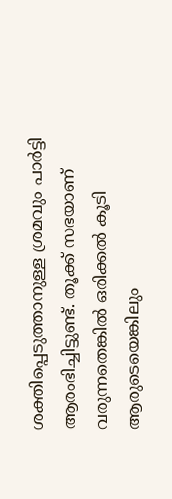ശക്തിപ്പെടുത്താനുള്ള ശ്രമവും പാര്‍ട്ടി ആരംഭിച്ചിട്ടുണ്ട്. തൂക്ക് സഭയാണ് വരുന്നതെങ്കില്‍ ഒരിക്കല്‍ കൂടി ആരുടെയെങ്കിലും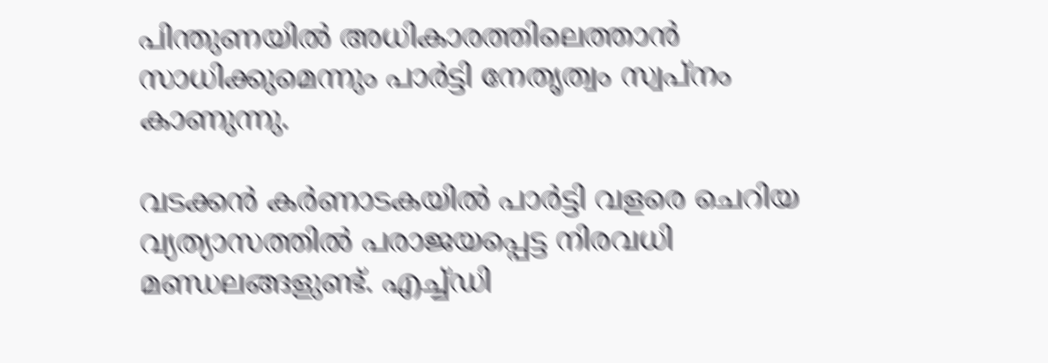പിന്തുണയില്‍ അധികാരത്തിലെത്താന്‍ സാധിക്കുമെന്നും പാര്‍ട്ടി നേതൃത്വം സ്വപ്നം കാണുന്നു.

വടക്കന്‍ കര്‍ണാടകയില്‍ പാര്‍ട്ടി വളരെ ചെറിയ വ്യത്യാസത്തില്‍ പരാജയപ്പെട്ട നിരവധി മണ്ഡലങ്ങളുണ്ട്. എച്ച്‌ഡി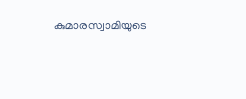കുമാരസ്വാമിയുടെ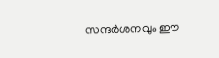സന്ദര്‍ശനവും ഈ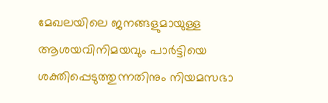മേഖലയിലെ ജനങ്ങളുമായുള്ള ആശയവിനിമയവും പാര്‍ട്ടിയെ ശക്തിപ്പെടുത്തുന്നതിനും നിയമസഭാ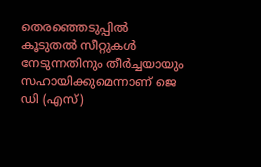തെരഞ്ഞെടുപ്പില്‍ കൂടുതല്‍ സീറ്റുകള്‍ നേടുന്നതിനും തീര്‍ച്ചയായും സഹായിക്കുമെന്നാണ് ജെ ഡി (എസ്)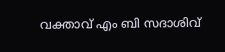വക്താവ് എം ബി സദാശിവ്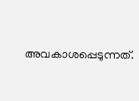അവകാശപ്പെടുന്നത്.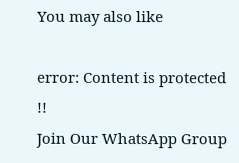You may also like

error: Content is protected !!
Join Our WhatsApp Group